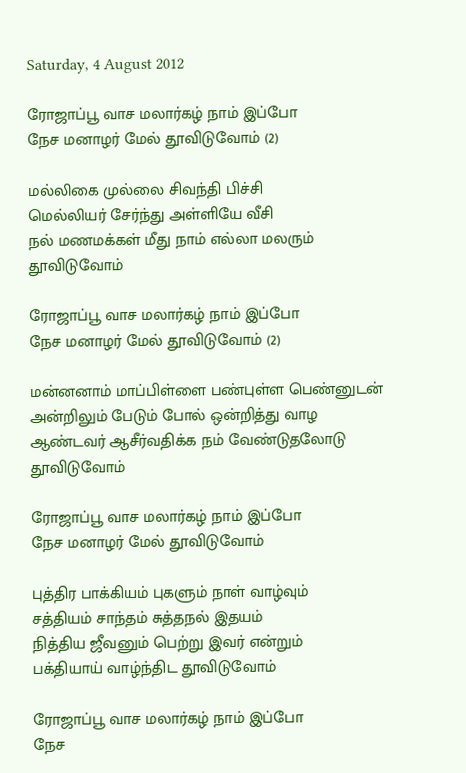Saturday, 4 August 2012

ரோஜாப்பூ வாச மலார்கழ் நாம் இப்போ
நேச மனாழர் மேல் தூவிடுவோம் (2)

மல்லிகை முல்லை சிவந்தி பிச்சி
மெல்லியர் சேர்ந்து அள்ளியே வீசி
நல் மணமக்கள் மீது நாம் எல்லா மலரும் தூவிடுவோம்

ரோஜாப்பூ வாச மலார்கழ் நாம் இப்போ
நேச மனாழர் மேல் தூவிடுவோம் (2)

மன்னனாம் மாப்பிள்ளை பண்புள்ள பெண்னுடன்
அன்றிலும் பேடும் போல் ஒன்றித்து வாழ
ஆண்டவர் ஆசீர்வதிக்க நம் வேண்டுதலோடு தூவிடுவோம்

ரோஜாப்பூ வாச மலார்கழ் நாம் இப்போ
நேச மனாழர் மேல் தூவிடுவோம்

புத்திர பாக்கியம் புகளும் நாள் வாழ்வும்
சத்தியம் சாந்தம் சுத்தநல் இதயம்
நித்திய ஜீவனும் பெற்று இவர் என்றும்
பக்தியாய் வாழ்ந்திட தூவிடுவோம்

ரோஜாப்பூ வாச மலார்கழ் நாம் இப்போ
நேச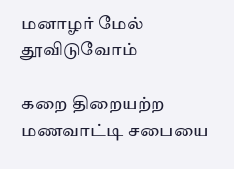மனாழர் மேல் தூவிடுவோம்

கறை திறையற்ற மணவாட்டி சபையை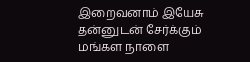இறைவனாம் இயேசு தன்னுடன் சேர்க்கும்
மங்கள நாளை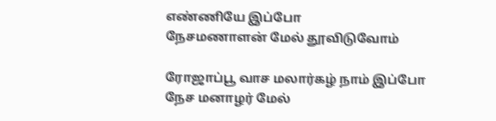எண்ணியே இப்போ
நேசமணாளன் மேல் தூவிடுவோம்

ரோஜாப்பூ வாச மலார்கழ் நாம் இப்போ
நேச மனாழர் மேல்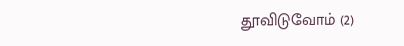தூவிடுவோம் (2)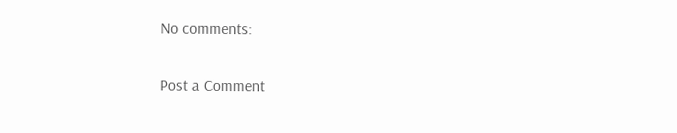No comments:

Post a Comment